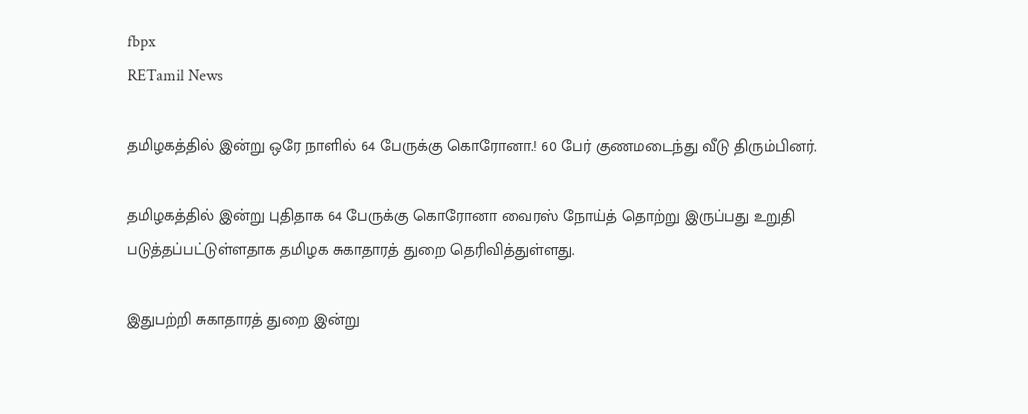fbpx
RETamil News

தமிழகத்தில் இன்று ஒரே நாளில் 64 பேருக்கு கொரோனா.! 60 பேர் குணமடைந்து வீடு திரும்பினர்.

தமிழகத்தில் இன்று புதிதாக 64 பேருக்கு கொரோனா வைரஸ் நோய்த் தொற்று இருப்பது உறுதி படுத்தப்பட்டுள்ளதாக தமிழக சுகாதாரத் துறை தெரிவித்துள்ளது.

இதுபற்றி சுகாதாரத் துறை இன்று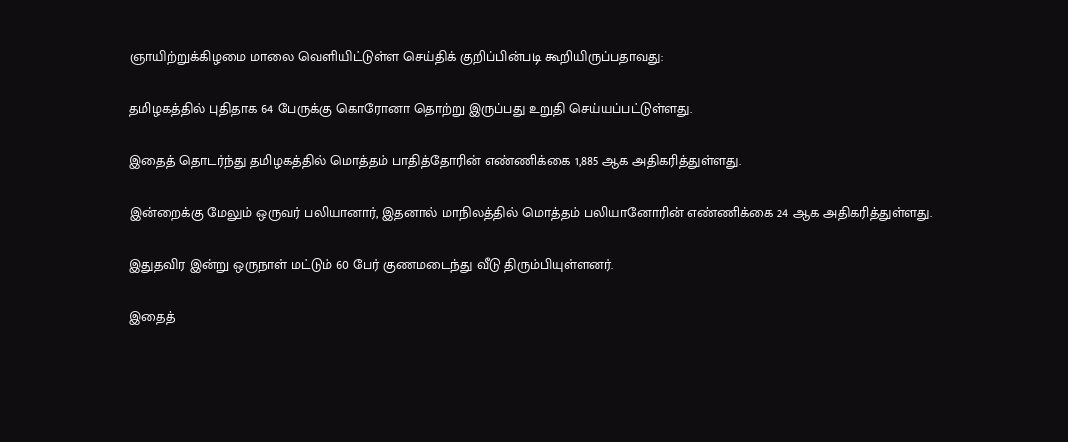ஞாயிற்றுக்கிழமை மாலை வெளியிட்டுள்ள செய்திக் குறிப்பின்படி கூறியிருப்பதாவது:

தமிழகத்தில் புதிதாக 64 பேருக்கு கொரோனா தொற்று இருப்பது உறுதி செய்யப்பட்டுள்ளது.

இதைத் தொடர்ந்து தமிழகத்தில் மொத்தம் பாதித்தோரின் எண்ணிக்கை 1,885 ஆக அதிகரித்துள்ளது.

இன்றைக்கு மேலும் ஒருவர் பலியானார், இதனால் மாநிலத்தில் மொத்தம் பலியானோரின் எண்ணிக்கை 24 ஆக அதிகரித்துள்ளது.

இதுதவிர இன்று ஒருநாள் மட்டும் 60 பேர் குணமடைந்து வீடு திரும்பியுள்ளனர்.

இதைத்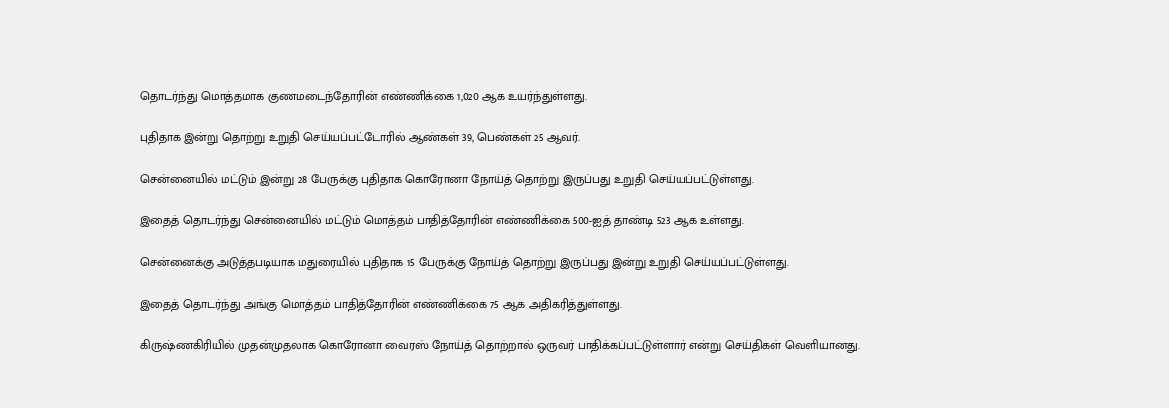தொடர்ந்து மொத்தமாக குணமடைந்தோரின் எண்ணிக்கை 1,020 ஆக உயர்ந்துள்ளது.

புதிதாக இன்று தொற்று உறுதி செய்யப்பட்டோரில் ஆண்கள் 39, பெண்கள் 25 ஆவர்.

சென்னையில் மட்டும் இன்று 28 பேருக்கு புதிதாக கொரோனா நோய்த் தொற்று இருப்பது உறுதி செய்யப்பட்டுள்ளது.

இதைத் தொடர்ந்து சென்னையில் மட்டும் மொத்தம் பாதித்தோரின் எண்ணிக்கை 500-ஐத் தாண்டி 523 ஆக உள்ளது.

சென்னைக்கு அடுத்தபடியாக மதுரையில் புதிதாக 15 பேருக்கு நோய்த் தொற்று இருப்பது இன்று உறுதி செய்யப்பட்டுள்ளது.

இதைத் தொடர்ந்து அங்கு மொத்தம் பாதித்தோரின் எண்ணிக்கை 75 ஆக அதிகரித்துள்ளது.

கிருஷ்ணகிரியில் முதன்முதலாக கொரோனா வைரஸ் நோய்த் தொற்றால் ஒருவர் பாதிக்கப்பட்டுள்ளார் என்று செய்திகள் வெளியானது.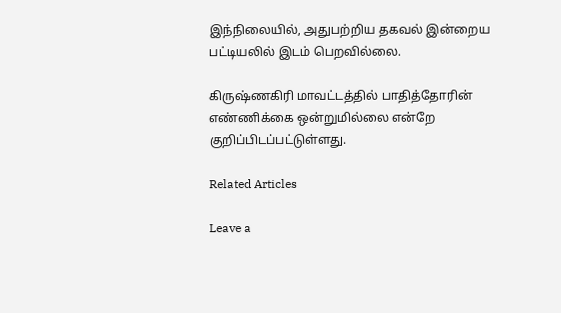இந்நிலையில், அதுபற்றிய தகவல் இன்றைய பட்டியலில் இடம் பெறவில்லை.

கிருஷ்ணகிரி மாவட்டத்தில் பாதித்தோரின் எண்ணிக்கை ஒன்றுமில்லை என்றே குறிப்பிடப்பட்டுள்ளது.

Related Articles

Leave a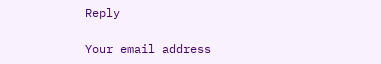Reply

Your email address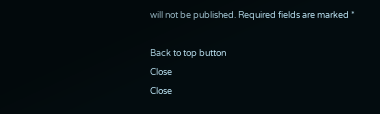will not be published. Required fields are marked *

Back to top button
Close
Close